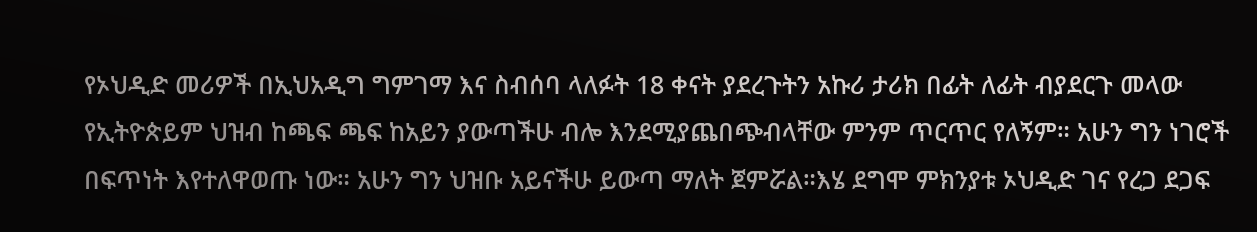የኦህዲድ መሪዎች በኢህአዲግ ግምገማ እና ስብሰባ ላለፉት 18 ቀናት ያደረጉትን አኩሪ ታሪክ በፊት ለፊት ብያደርጉ መላው የኢትዮጵይም ህዝብ ከጫፍ ጫፍ ከአይን ያውጣችሁ ብሎ እንደሚያጨበጭብላቸው ምንም ጥርጥር የለኝም። አሁን ግን ነገሮች በፍጥነት እየተለዋወጡ ነው። አሁን ግን ህዝቡ አይናችሁ ይውጣ ማለት ጀምሯል።እሄ ደግሞ ምክንያቱ ኦህዲድ ገና የረጋ ደጋፍ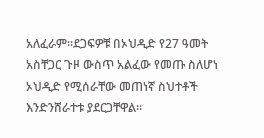አለፈራም።ደጋፍዎቹ በኦህዲድ የ27 ዓመት አስቸጋር ጉዞ ውስጥ አልፈው የመጡ ስለሆነ ኦህዲድ የሚሰራቸው መጠነኛ ስህተቶች እንድንሸራተቱ ያደርጋቸዋል።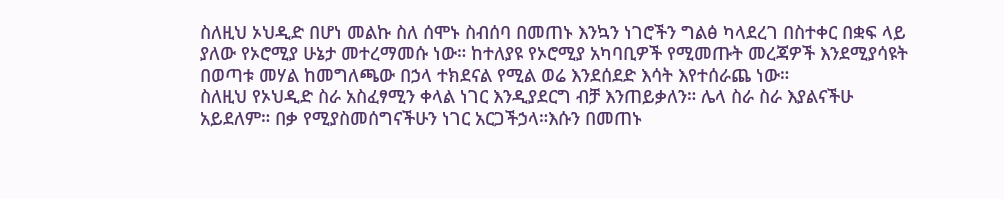ስለዚህ ኦህዲድ በሆነ መልኩ ስለ ሰሞኑ ስብሰባ በመጠኑ እንኳን ነገሮችን ግልፅ ካላደረገ በስተቀር በቋፍ ላይ ያለው የኦሮሚያ ሁኔታ መተረማመሱ ነው። ከተለያዩ የኦሮሚያ አካባቢዎች የሚመጡት መረጃዎች እንደሚያሳዩት በወጣቱ መሃል ከመግለጫው በኃላ ተክደናል የሚል ወሬ እንደሰደድ እሳት እየተሰራጨ ነው።
ስለዚህ የኦህዲድ ስራ አስፈፃሚን ቀላል ነገር እንዲያደርግ ብቻ እንጠይቃለን። ሌላ ስራ ስራ እያልናችሁ አይደለም። በቃ የሚያስመሰግናችሁን ነገር አርጋችኃላ።እሱን በመጠኑ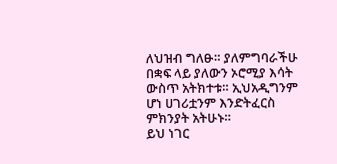ለህዝብ ግለፁ። ያለምግባራችሁ በቋፍ ላይ ያለውን ኦሮሚያ እሳት ውስጥ አትክተቱ። ኢህአዲግንም ሆነ ሀገሪቷንም እንድትፈርስ ምክንያት አትሁኑ።
ይህ ነገር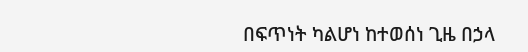በፍጥነት ካልሆነ ከተወሰነ ጊዜ በኃላ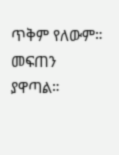ጥቅም የለውም። መፍጠን ያዋጣል።